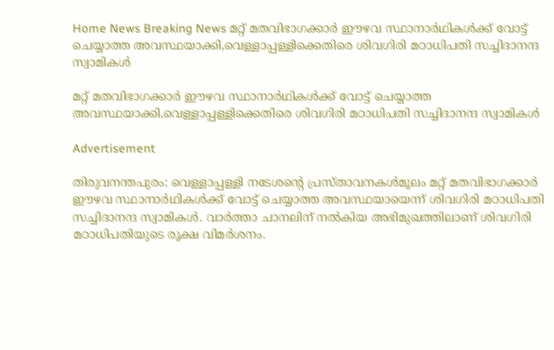Home News Breaking News മറ്റ് മതവിഭാഗക്കാര്‍ ഈഴവ സ്ഥാനാര്‍ഥികള്‍ക്ക് വോട്ട് ചെയ്യാത്ത അവസ്ഥയാക്കി,വെള്ളാപ്പള്ളിക്കെതിരെ ശിവഗിരി മഠാധിപതി സച്ചിദാനന്ദ സ്വാമികള്‍

മറ്റ് മതവിഭാഗക്കാര്‍ ഈഴവ സ്ഥാനാര്‍ഥികള്‍ക്ക് വോട്ട് ചെയ്യാത്ത അവസ്ഥയാക്കി,വെള്ളാപ്പള്ളിക്കെതിരെ ശിവഗിരി മഠാധിപതി സച്ചിദാനന്ദ സ്വാമികള്‍

Advertisement

തിരുവനന്തപുരം: വെള്ളാപ്പള്ളി നടേശന്റെ പ്രസ്താവനകള്‍മൂലം മറ്റ് മതവിഭാഗക്കാര്‍ ഈഴവ സ്ഥാനാര്‍ഥികള്‍ക്ക് വോട്ട് ചെയ്യാത്ത അവസ്ഥയായെന്ന് ശിവഗിരി മഠാധിപതി സച്ചിദാനന്ദ സ്വാമികള്‍. വാര്‍ത്താ ചാനലിന് നല്‍കിയ അഭിമുഖത്തിലാണ് ശിവഗിരി മഠാധിപതിയുടെ രൂക്ഷ വിമര്‍ശനം.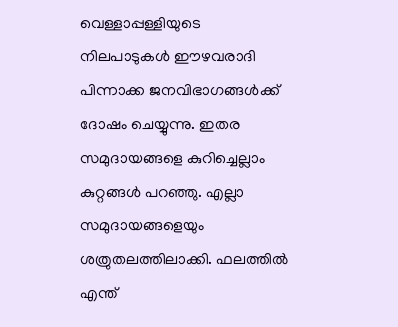വെള്ളാപ്പള്ളിയുടെ നിലപാടുകള്‍ ഈഴവരാദി പിന്നാക്ക ജനവിഭാഗങ്ങള്‍ക്ക് ദോഷം ചെയ്യുന്നു. ഇതര സമുദായങ്ങളെ കുറിച്ചെല്ലാം കുറ്റങ്ങള്‍ പറഞ്ഞു. എല്ലാ സമുദായങ്ങളെയും ശത്രുതലത്തിലാക്കി. ഫലത്തില്‍ എന്ത്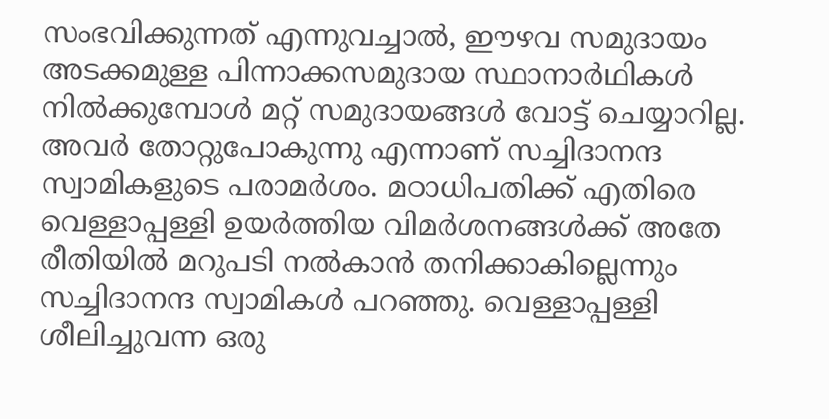സംഭവിക്കുന്നത് എന്നുവച്ചാല്‍, ഈഴവ സമുദായം അടക്കമുള്ള പിന്നാക്കസമുദായ സ്ഥാനാര്‍ഥികള്‍ നില്‍ക്കുമ്പോള്‍ മറ്റ് സമുദായങ്ങള്‍ വോട്ട് ചെയ്യാറില്ല. അവര്‍ തോറ്റുപോകുന്നു എന്നാണ് സച്ചിദാനന്ദ സ്വാമികളുടെ പരാമര്‍ശം. മഠാധിപതിക്ക് എതിരെ വെള്ളാപ്പള്ളി ഉയര്‍ത്തിയ വിമര്‍ശനങ്ങള്‍ക്ക് അതേ രീതിയില്‍ മറുപടി നല്‍കാന്‍ തനിക്കാകില്ലെന്നും സച്ചിദാനന്ദ സ്വാമികള്‍ പറഞ്ഞു. വെള്ളാപ്പള്ളി ശീലിച്ചുവന്ന ഒരു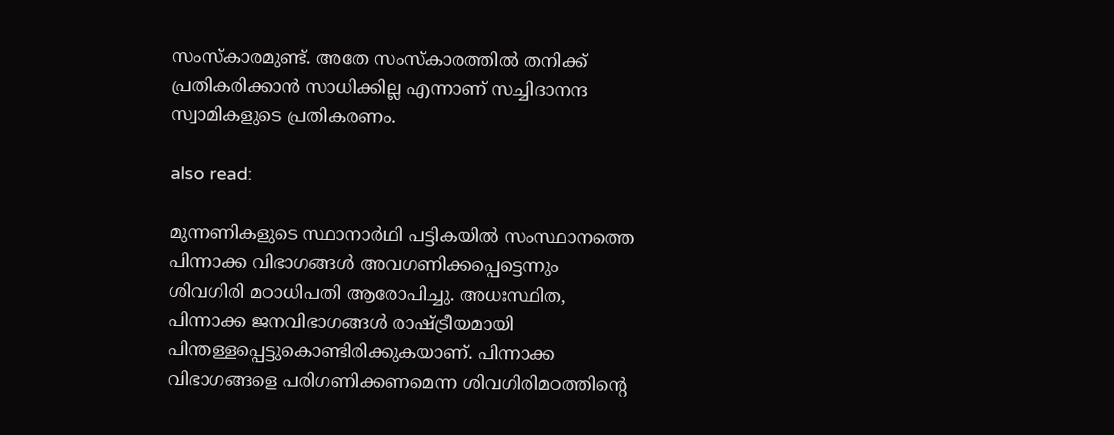സംസ്‌കാരമുണ്ട്. അതേ സംസ്‌കാരത്തില്‍ തനിക്ക് പ്രതികരിക്കാന്‍ സാധിക്കില്ല എന്നാണ് സച്ചിദാനന്ദ സ്വാമികളുടെ പ്രതികരണം.

also read:

മുന്നണികളുടെ സ്ഥാനാര്‍ഥി പട്ടികയില്‍ സംസ്ഥാനത്തെ പിന്നാക്ക വിഭാഗങ്ങള്‍ അവഗണിക്കപ്പെട്ടെന്നും ശിവഗിരി മഠാധിപതി ആരോപിച്ചു. അധഃസ്ഥിത, പിന്നാക്ക ജനവിഭാഗങ്ങള്‍ രാഷ്ട്രീയമായി പിന്തള്ളപ്പെട്ടുകൊണ്ടിരിക്കുകയാണ്. പിന്നാക്ക വിഭാഗങ്ങളെ പരിഗണിക്കണമെന്ന ശിവഗിരിമഠത്തിന്റെ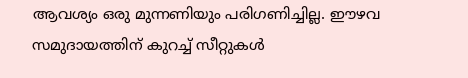ആവശ്യം ഒരു മുന്നണിയും പരിഗണിച്ചില്ല. ഈഴവ സമുദായത്തിന് കുറച്ച് സീറ്റുകള്‍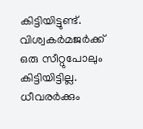കിട്ടിയിട്ടുണ്ട്. വിശ്വകര്‍മജര്‍ക്ക് ഒരു സീറ്റുപോലും കിട്ടിയിട്ടില്ല. ധീവരര്‍ക്കും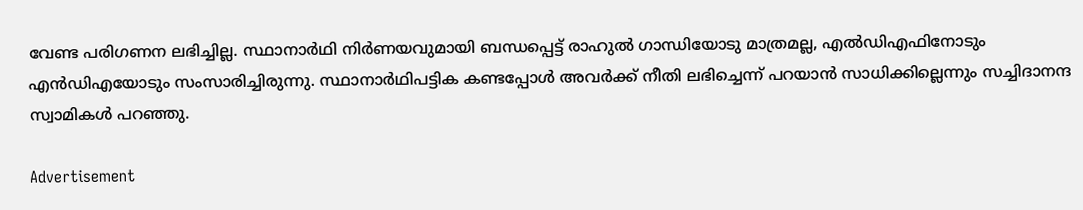വേണ്ട പരിഗണന ലഭിച്ചില്ല. സ്ഥാനാര്‍ഥി നിര്‍ണയവുമായി ബന്ധപ്പെട്ട് രാഹുല്‍ ഗാന്ധിയോടു മാത്രമല്ല, എല്‍ഡിഎഫിനോടും എന്‍ഡിഎയോടും സംസാരിച്ചിരുന്നു. സ്ഥാനാര്‍ഥിപട്ടിക കണ്ടപ്പോള്‍ അവര്‍ക്ക് നീതി ലഭിച്ചെന്ന് പറയാന്‍ സാധിക്കില്ലെന്നും സച്ചിദാനന്ദ സ്വാമികള്‍ പറഞ്ഞു.

Advertisement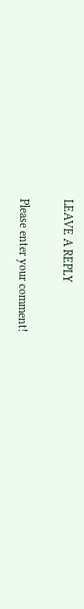LEAVE A REPLY

Please enter your comment!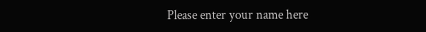Please enter your name here